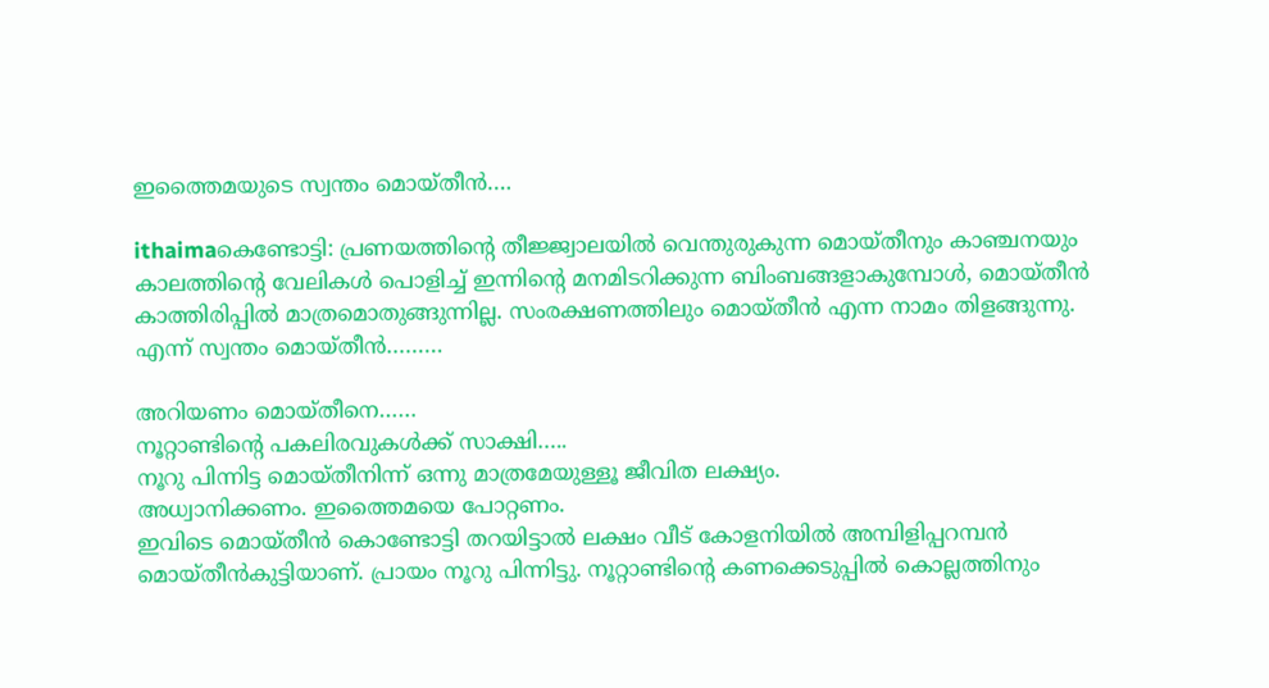ഇത്തൈമയുടെ സ്വന്തം മൊയ്തീന്‍….

ithaimaകെണ്ടോട്ടി: പ്രണയത്തിന്റെ തീജ്ജ്വാലയില്‍ വെന്തുരുകുന്ന മൊയ്തീനും കാഞ്ചനയും കാലത്തിന്റെ വേലികള്‍ പൊളിച്ച് ഇന്നിന്റെ മനമിടറിക്കുന്ന ബിംബങ്ങളാകുമ്പോള്‍, മൊയ്തീന്‍ കാത്തിരിപ്പില്‍ മാത്രമൊതുങ്ങുന്നില്ല. സംരക്ഷണത്തിലും മൊയ്തീന്‍ എന്ന നാമം തിളങ്ങുന്നു.
എന്ന് സ്വന്തം മൊയ്തീന്‍………

അറിയണം മൊയ്തീനെ……
നൂറ്റാണ്ടിന്റെ പകലിരവുകള്‍ക്ക് സാക്ഷി…..
നൂറു പിന്നിട്ട മൊയ്തീനിന്ന് ഒന്നു മാത്രമേയുള്ളൂ ജീവിത ലക്ഷ്യം.
അധ്വാനിക്കണം. ഇത്തൈമയെ പോറ്റണം.
ഇവിടെ മൊയ്തീന്‍ കൊണ്ടോട്ടി തറയിട്ടാല്‍ ലക്ഷം വീട് കോളനിയില്‍ അമ്പിളിപ്പറമ്പന്‍ മൊയ്തീന്‍കുട്ടിയാണ്. പ്രായം നൂറു പിന്നിട്ടു. നൂറ്റാണ്ടിന്റെ കണക്കെടുപ്പില്‍ കൊല്ലത്തിനും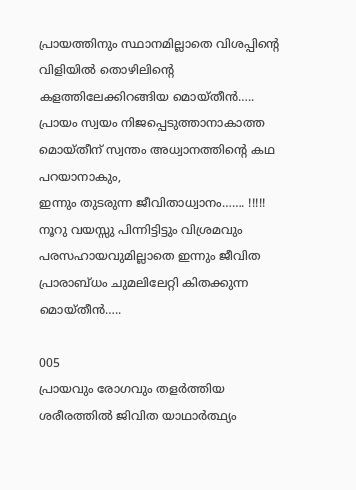പ്രായത്തിനും സ്ഥാനമില്ലാതെ വിശപ്പിന്റെ വിളിയില്‍ തൊഴിലിന്റെ കളത്തിലേക്കിറങ്ങിയ മൊയ്തീന്‍…..
പ്രായം സ്വയം നിജപ്പെടുത്താനാകാത്ത മൊയ്തീന് സ്വന്തം അധ്വാനത്തിന്റെ കഥ പറയാനാകും,
ഇന്നും തുടരുന്ന ജീവിതാധ്വാനം……. !!!!!
നൂറു വയസ്സു പിന്നിട്ടിട്ടും വിശ്രമവും പരസഹായവുമില്ലാതെ ഇന്നും ജീവിത പ്രാരാബ്ധം ചുമലിലേറ്റി കിതക്കുന്ന മൊയ്തീന്‍…..

005
പ്രായവും രോഗവും തളര്‍ത്തിയ ശരീരത്തില്‍ ജിവിത യാഥാര്‍ത്ഥ്യം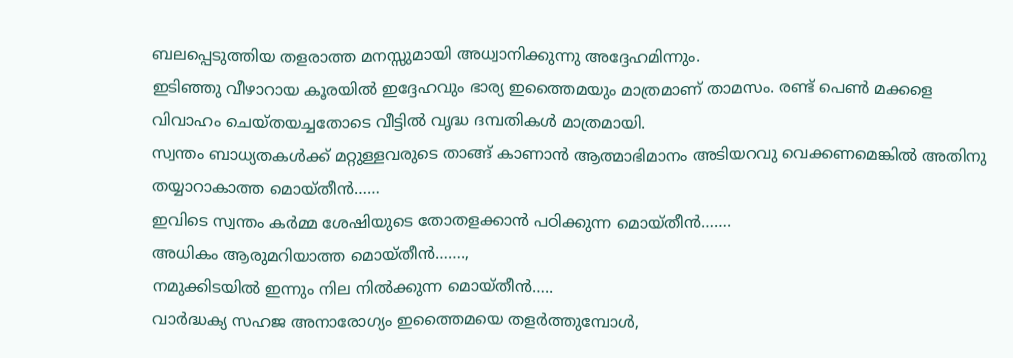ബലപ്പെടുത്തിയ തളരാത്ത മനസ്സുമായി അധ്വാനിക്കുന്നു അദ്ദേഹമിന്നും.
ഇടിഞ്ഞു വീഴാറായ കൂരയില്‍ ഇദ്ദേഹവും ഭാര്യ ഇത്തൈമയും മാത്രമാണ് താമസം. രണ്ട് പെണ്‍ മക്കളെ വിവാഹം ചെയ്തയച്ചതോടെ വീട്ടില്‍ വൃദ്ധ ദമ്പതികള്‍ മാത്രമായി.
സ്വന്തം ബാധ്യതകള്‍ക്ക് മറ്റുള്ളവരുടെ താങ്ങ് കാണാന്‍ ആത്മാഭിമാനം അടിയറവു വെക്കണമെങ്കില്‍ അതിനു തയ്യാറാകാത്ത മൊയ്തീന്‍……
ഇവിടെ സ്വന്തം കര്‍മ്മ ശേഷിയുടെ തോതളക്കാന്‍ പഠിക്കുന്ന മൊയ്തീന്‍…….
അധികം ആരുമറിയാത്ത മൊയ്തീന്‍…….,
നമുക്കിടയില്‍ ഇന്നും നില നില്‍ക്കുന്ന മൊയ്തീന്‍…..
വാര്‍ദ്ധക്യ സഹജ അനാരോഗ്യം ഇത്തൈമയെ തളര്‍ത്തുമ്പോള്‍,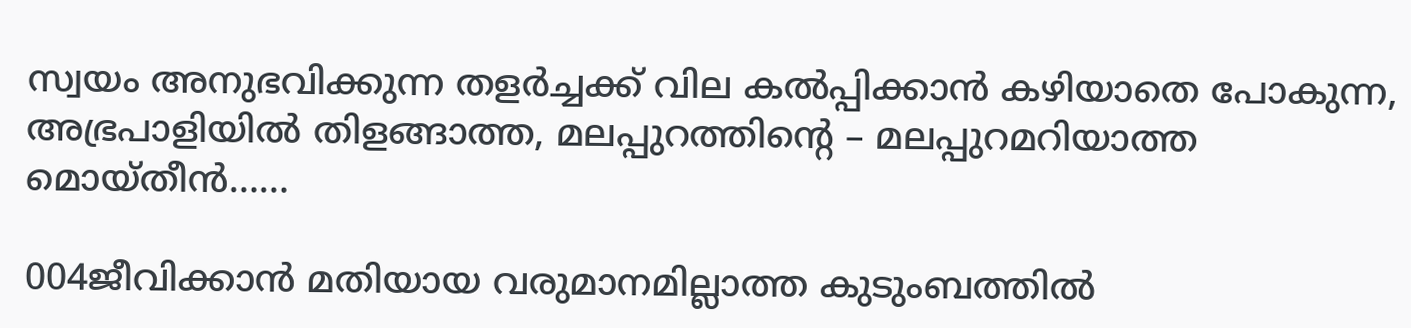സ്വയം അനുഭവിക്കുന്ന തളര്‍ച്ചക്ക് വില കല്‍പ്പിക്കാന്‍ കഴിയാതെ പോകുന്ന, അഭ്രപാളിയില്‍ തിളങ്ങാത്ത, മലപ്പുറത്തിന്റെ – മലപ്പുറമറിയാത്ത മൊയ്തീന്‍……

004ജീവിക്കാന്‍ മതിയായ വരുമാനമില്ലാത്ത കുടുംബത്തില്‍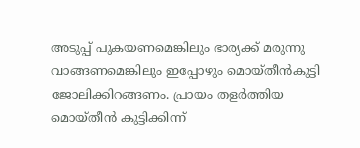അടുപ്പ് പുകയണമെങ്കിലും ഭാര്യക്ക് മരുന്നു വാങ്ങണമെങ്കിലും ഇപ്പോഴും മൊയ്തീന്‍കുട്ടി ജോലിക്കിറങ്ങണം. പ്രായം തളര്‍ത്തിയ മൊയ്തീന്‍ കുട്ടിക്കിന്ന്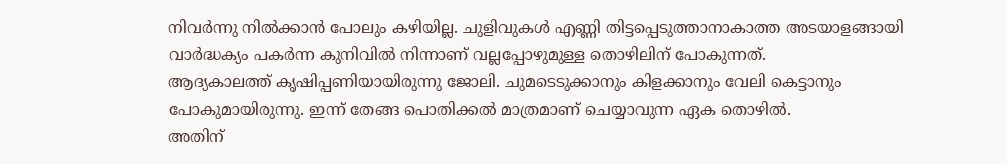നിവര്‍ന്നു നില്‍ക്കാന്‍ പോലും കഴിയില്ല. ചുളിവുകള്‍ എണ്ണി തിട്ടപ്പെടുത്താനാകാത്ത അടയാളങ്ങായി വാര്‍ദ്ധക്യം പകര്‍ന്ന കുനിവില്‍ നിന്നാണ് വല്ലപ്പോഴുമുള്ള തൊഴിലിന് പോകുന്നത്.
ആദ്യകാലത്ത് കൃഷിപ്പണിയായിരുന്നു ജോലി. ചുമടെടുക്കാനും കിളക്കാനും വേലി കെട്ടാനും പോകുമായിരുന്നു. ഇന്ന് തേങ്ങ പൊതിക്കല്‍ മാത്രമാണ് ചെയ്യാവുന്ന ഏക തൊഴില്‍.
അതിന്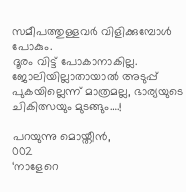സമീപത്തുള്ളവര്‍ വിളിക്കുമ്പോള്‍ പോകും.
ദൂരം വിട്ട് പോകാനാകില്ല.
ജോലിയില്ലാതായാല്‍ അടുപ്പ് പുകയില്ലെന്ന് മാത്രമല്ല, ഭാര്യയുടെ ചികിത്സയും മുടങ്ങും….!

പറയുന്നു മൊയ്തീന്‍,
002
‘നാളേറെ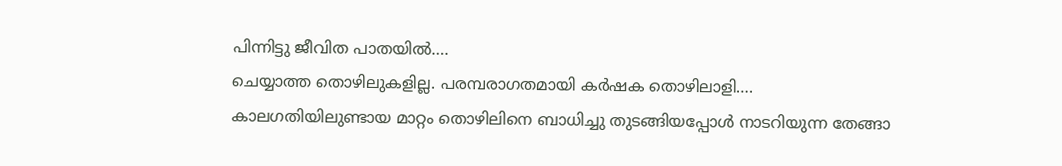പിന്നിട്ടു ജീവിത പാതയില്‍….
ചെയ്യാത്ത തൊഴിലുകളില്ല. പരമ്പരാഗതമായി കര്‍ഷക തൊഴിലാളി….
കാലഗതിയിലുണ്ടായ മാറ്റം തൊഴിലിനെ ബാധിച്ചു തുടങ്ങിയപ്പോള്‍ നാടറിയുന്ന തേങ്ങാ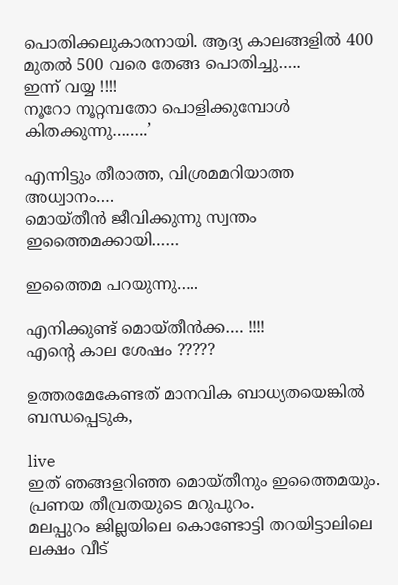പൊതിക്കലുകാരനായി. ആദ്യ കാലങ്ങളില്‍ 400 മുതല്‍ 500 വരെ തേങ്ങ പൊതിച്ചു…..
ഇന്ന് വയ്യ !!!!
നൂറോ നൂറ്റമ്പതോ പൊളിക്കുമ്പോള്‍ കിതക്കുന്നു……..’

എന്നിട്ടും തീരാത്ത, വിശ്രമമറിയാത്ത അധ്വാനം….
മൊയ്തീന്‍ ജീവിക്കുന്നു സ്വന്തം ഇത്തൈമക്കായി……

ഇത്തൈമ പറയുന്നു…..

എനിക്കുണ്ട് മൊയ്തീന്‍ക്ക…. !!!!
എന്റെ കാല ശേഷം ?????

ഉത്തരമേകേണ്ടത് മാനവിക ബാധ്യതയെങ്കില്‍ ബന്ധപ്പെടുക,

live
ഇത് ഞങ്ങളറിഞ്ഞ മൊയ്തീനും ഇത്തൈമയും.
പ്രണയ തീവ്രതയുടെ മറുപുറം.
മലപ്പുറം ജില്ലയിലെ കൊണ്ടോട്ടി തറയിട്ടാലിലെ ലക്ഷം വീട്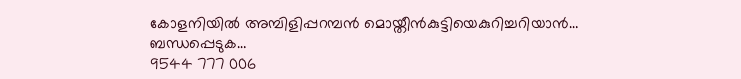കോളനിയില്‍ അമ്പിളിപ്പറമ്പന്‍ മൊയ്തീന്‍കുട്ടിയെകുറിച്ചറിയാന്‍…
ബന്ധപ്പെടുക…
9544 777 006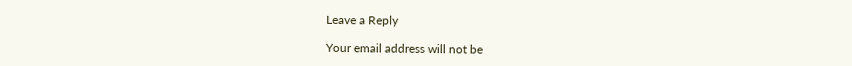Leave a Reply

Your email address will not be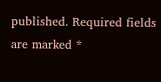published. Required fields are marked *